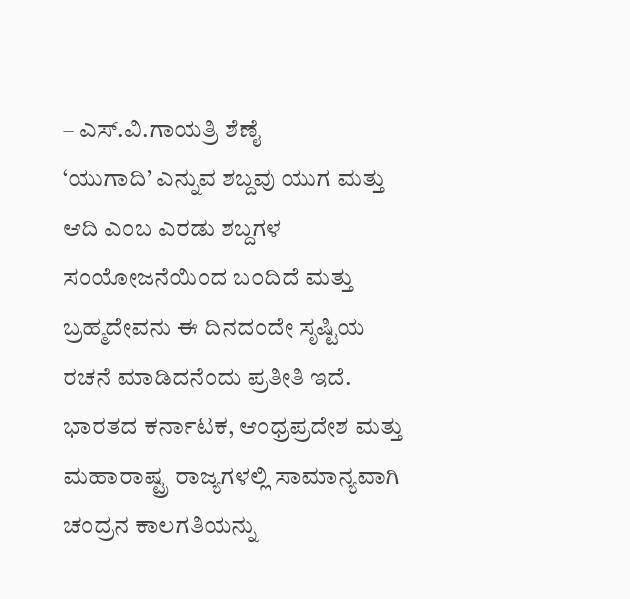– ಎಸ್.ವಿ.ಗಾಯತ್ರಿ ಶೆಣೈ
‘ಯುಗಾದಿ’ ಎನ್ನುವ ಶಬ್ದವು ಯುಗ ಮತ್ತು ಆದಿ ಎಂಬ ಎರಡು ಶಬ್ದಗಳ ಸಂಯೋಜನೆಯಿಂದ ಬ೦ದಿದೆ ಮತ್ತು ಬ್ರಹ್ಮದೇವನು ಈ ದಿನದಂದೇ ಸೃಷ್ಟಿಯ ರಚನೆ ಮಾಡಿದನೆಂದು ಪ್ರತೀತಿ ಇದೆ. ಭಾರತದ ಕರ್ನಾಟಕ, ಆಂಧ್ರಪ್ರದೇಶ ಮತ್ತು ಮಹಾರಾಷ್ಟ್ರ ರಾಜ್ಯಗಳಲ್ಲಿ ಸಾಮಾನ್ಯವಾಗಿ ಚಂದ್ರನ ಕಾಲಗತಿಯನ್ನು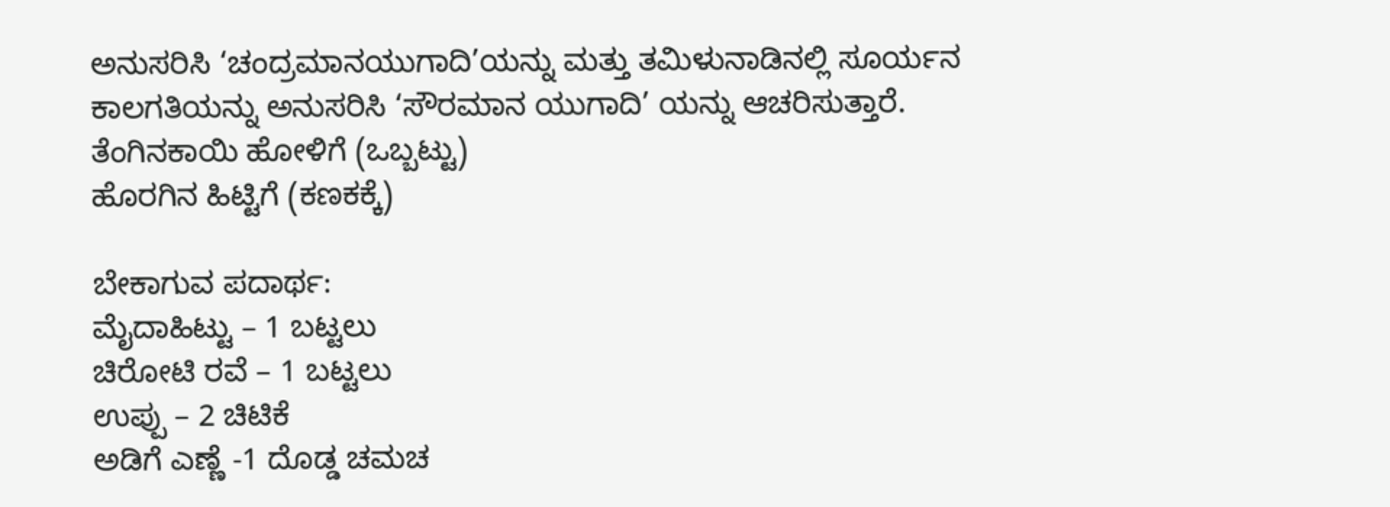ಅನುಸರಿಸಿ ‘ಚಂದ್ರಮಾನಯುಗಾದಿ’ಯನ್ನು ಮತ್ತು ತಮಿಳುನಾಡಿನಲ್ಲಿ ಸೂರ್ಯನ ಕಾಲಗತಿಯನ್ನು ಅನುಸರಿಸಿ ‘ಸೌರಮಾನ ಯುಗಾದಿ’ ಯನ್ನು ಆಚರಿಸುತ್ತಾರೆ.
ತೆಂಗಿನಕಾಯಿ ಹೋಳಿಗೆ (ಒಬ್ಬಟ್ಟು)
ಹೊರಗಿನ ಹಿಟ್ಟಿಗೆ (ಕಣಕಕ್ಕೆ)

ಬೇಕಾಗುವ ಪದಾರ್ಥ:
ಮೈದಾಹಿಟ್ಟು – 1 ಬಟ್ಟಲು
ಚಿರೋಟಿ ರವೆ – 1 ಬಟ್ಟಲು
ಉಪ್ಪು – 2 ಚಿಟಿಕೆ
ಅಡಿಗೆ ಎಣ್ಣೆ -1 ದೊಡ್ಡ ಚಮಚ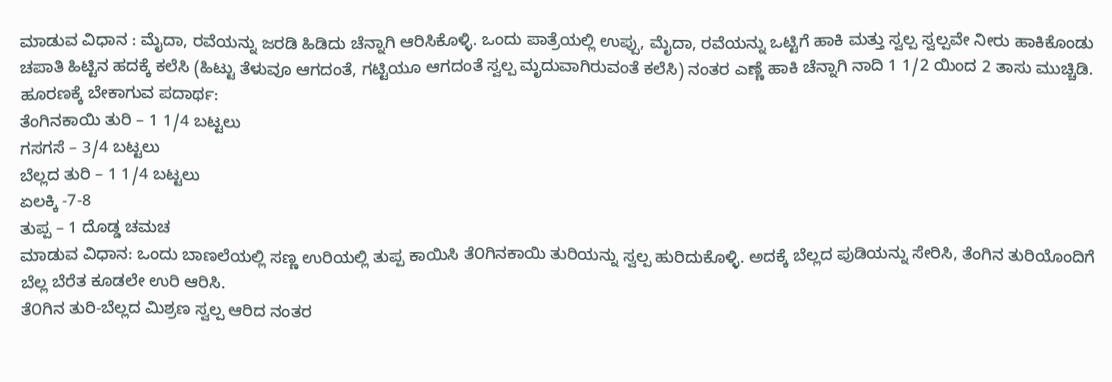ಮಾಡುವ ವಿಧಾನ : ಮೈದಾ, ರವೆಯನ್ನು ಜರಡಿ ಹಿಡಿದು ಚೆನ್ನಾಗಿ ಆರಿಸಿಕೊಳ್ಳಿ. ಒಂದು ಪಾತ್ರೆಯಲ್ಲಿ ಉಪ್ಪು, ಮೈದಾ, ರವೆಯನ್ನು ಒಟ್ಟಿಗೆ ಹಾಕಿ ಮತ್ತು ಸ್ವಲ್ಪ ಸ್ವಲ್ಪವೇ ನೀರು ಹಾಕಿಕೊಂಡು ಚಪಾತಿ ಹಿಟ್ಟಿನ ಹದಕ್ಕೆ ಕಲೆಸಿ (ಹಿಟ್ಟು ತೆಳುವೂ ಆಗದಂತೆ, ಗಟ್ಟಿಯೂ ಆಗದಂತೆ ಸ್ವಲ್ಪ ಮೃದುವಾಗಿರುವಂತೆ ಕಲೆಸಿ) ನಂತರ ಎಣ್ಣೆ ಹಾಕಿ ಚೆನ್ನಾಗಿ ನಾದಿ 1 1/2 ಯಿಂದ 2 ತಾಸು ಮುಚ್ಚಿಡಿ.
ಹೂರಣಕ್ಕೆ ಬೇಕಾಗುವ ಪದಾರ್ಥ:
ತೆಂಗಿನಕಾಯಿ ತುರಿ – 1 1/4 ಬಟ್ಟಲು
ಗಸಗಸೆ – 3/4 ಬಟ್ಟಲು
ಬೆಲ್ಲದ ತುರಿ – 1 1/4 ಬಟ್ಟಲು
ಏಲಕ್ಕಿ -7-8
ತುಪ್ಪ – 1 ದೊಡ್ಡ ಚಮಚ
ಮಾಡುವ ವಿಧಾನ: ಒಂದು ಬಾಣಲೆಯಲ್ಲಿ ಸಣ್ಣ ಉರಿಯಲ್ಲಿ ತುಪ್ಪ ಕಾಯಿಸಿ ತೆ೦ಗಿನಕಾಯಿ ತುರಿಯನ್ನು ಸ್ವಲ್ಪ ಹುರಿದುಕೊಳ್ಳಿ. ಅದಕ್ಕೆ ಬೆಲ್ಲದ ಪುಡಿಯನ್ನು ಸೇರಿಸಿ, ತೆಂಗಿನ ತುರಿಯೊಂದಿಗೆ ಬೆಲ್ಲ ಬೆರೆತ ಕೂಡಲೇ ಉರಿ ಆರಿಸಿ.
ತೆ೦ಗಿನ ತುರಿ-ಬೆಲ್ಲದ ಮಿಶ್ರಣ ಸ್ವಲ್ಪ ಆರಿದ ನಂತರ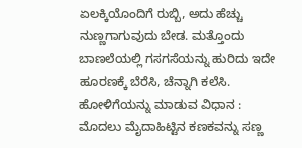ಏಲಕ್ಕಿಯೊಂದಿಗೆ ರುಬ್ಬಿ, ಅದು ಹೆಚ್ಚು ನುಣ್ಣಗಾಗುವುದು ಬೇಡ. ಮತ್ತೊಂದು ಬಾಣಲೆಯಲ್ಲಿ ಗಸಗಸೆಯನ್ನು ಹುರಿದು ಇದೇ ಹೂರಣಕ್ಕೆ ಬೆರೆಸಿ, ಚೆನ್ನಾಗಿ ಕಲೆಸಿ.
ಹೋಳಿಗೆಯನ್ನು ಮಾಡುವ ವಿಧಾನ : ಮೊದಲು ಮೈದಾಹಿಟ್ಟಿನ ಕಣಕವನ್ನು ಸಣ್ಣ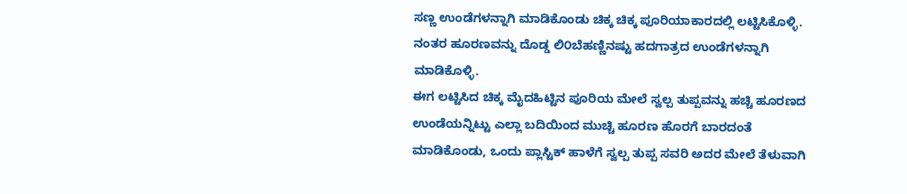ಸಣ್ಣ ಉಂಡೆಗಳನ್ನಾಗಿ ಮಾಡಿಕೊಂಡು ಚಿಕ್ಕ ಚಿಕ್ಕ ಪೂರಿಯಾಕಾರದಲ್ಲಿ ಲಟ್ಟಿಸಿಕೊಳ್ಳಿ. ನಂತರ ಹೂರಣವನ್ನು ದೊಡ್ಡ ಲಿ೦ಬೆಹಣ್ಣಿನಷ್ಟು ಹದಗಾತ್ರದ ಉಂಡೆಗಳನ್ನಾಗಿ ಮಾಡಿಕೊಳ್ಳಿ.
ಈಗ ಲಟ್ಟಿಸಿದ ಚಿಕ್ಕ ಮೈದಹಿಟ್ಟಿನ ಪೂರಿಯ ಮೇಲೆ ಸ್ವಲ್ಪ ತುಪ್ಪವನ್ನು ಹಚ್ಚಿ ಹೂರಣದ ಉಂಡೆಯನ್ನಿಟ್ಟು ಎಲ್ಲಾ ಬದಿಯಿಂದ ಮುಚ್ಚಿ ಹೂರಣ ಹೊರಗೆ ಬಾರದಂತೆ ಮಾಡಿಕೊಂಡು, ಒಂದು ಪ್ಲಾಸ್ಟಿಕ್ ಹಾಳೆಗೆ ಸ್ವಲ್ಪ ತುಪ್ಪ ಸವರಿ ಅದರ ಮೇಲೆ ತೆಳುವಾಗಿ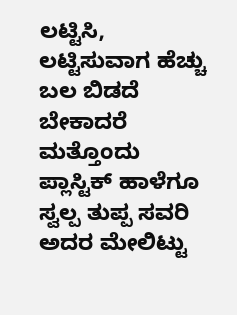ಲಟ್ಟಿಸಿ, ಲಟ್ಟಿಸುವಾಗ ಹೆಚ್ಚು ಬಲ ಬಿಡದೆ ಬೇಕಾದರೆ ಮತ್ತೊಂದು ಪ್ಲಾಸ್ಟಿಕ್ ಹಾಳೆಗೂ ಸ್ವಲ್ಪ ತುಪ್ಪ ಸವರಿ ಅದರ ಮೇಲಿಟ್ಟು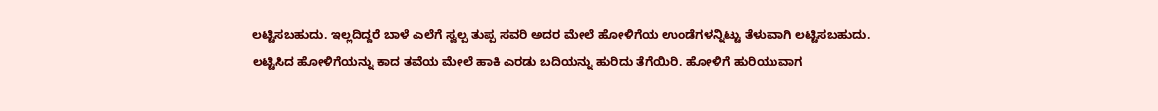ಲಟ್ಟಿಸಬಹುದು. ಇಲ್ಲದಿದ್ದರೆ ಬಾಳೆ ಎಲೆಗೆ ಸ್ವಲ್ಪ ತುಪ್ಪ ಸವರಿ ಅದರ ಮೇಲೆ ಹೋಳಿಗೆಯ ಉಂಡೆಗಳನ್ನಿಟ್ಟು ತೆಳುವಾಗಿ ಲಟ್ಟಿಸಬಹುದು.
ಲಟ್ಟಿಸಿದ ಹೋಳಿಗೆಯನ್ನು ಕಾದ ತವೆಯ ಮೇಲೆ ಹಾಕಿ ಎರಡು ಬದಿಯನ್ನು ಹುರಿದು ತೆಗೆಯಿರಿ. ಹೋಳಿಗೆ ಹುರಿಯುವಾಗ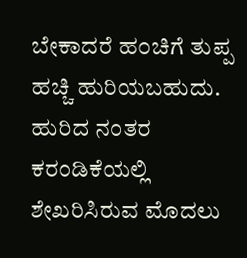ಬೇಕಾದರೆ ಹ೦ಚಿಗೆ ತುಪ್ಪ ಹಚ್ಚಿ ಹುರಿಯಬಹುದು. ಹುರಿದ ನಂತರ ಕರಂಡಿಕೆಯಲ್ಲಿ ಶೇಖರಿಸಿರುವ ಮೊದಲು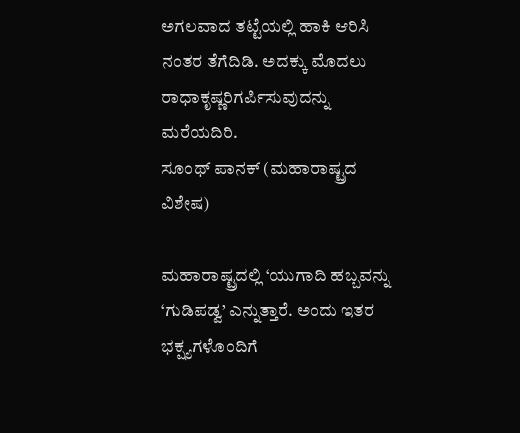ಅಗಲವಾದ ತಟ್ಟೆಯಲ್ಲಿ ಹಾಕಿ ಆರಿಸಿ ನಂತರ ತೆಗೆದಿಡಿ. ಅದಕ್ಕು ಮೊದಲು ರಾಧಾಕೃಷ್ಣರಿಗರ್ಪಿಸುವುದನ್ನು ಮರೆಯದಿರಿ.
ಸೂಂಥ್ ಪಾನಕ್ (ಮಹಾರಾಷ್ಟ್ರದ ವಿಶೇಷ)

ಮಹಾರಾಷ್ಟ್ರದಲ್ಲಿ ‘ಯುಗಾದಿ ಹಬ್ಬವನ್ನು ‘ಗುಡಿಪಡ್ವ’ ಎನ್ನುತ್ತಾರೆ. ಅಂದು ಇತರ ಭಕ್ಷ್ಯಗಳೊಂದಿಗೆ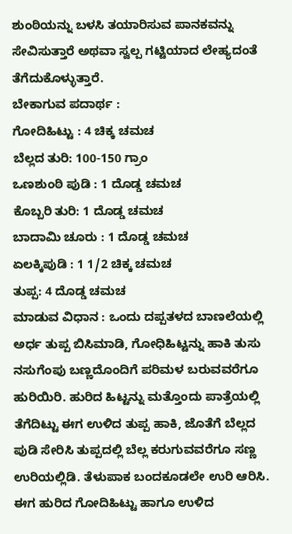ಶುಂಠಿಯನ್ನು ಬಳಸಿ ತಯಾರಿಸುವ ಪಾನಕವನ್ನು ಸೇವಿಸುತ್ತಾರೆ ಅಥವಾ ಸ್ವಲ್ಪ ಗಟ್ಟಿಯಾದ ಲೇಹ್ಯದಂತೆ ತೆಗೆದುಕೊಳ್ಳುತ್ತಾರೆ.
ಬೇಕಾಗುವ ಪದಾರ್ಥ :
ಗೋದಿಹಿಟ್ಟು : 4 ಚಿಕ್ಕ ಚಮಚ
ಬೆಲ್ಲದ ತುರಿ: 100-150 ಗ್ರಾಂ
ಒಣಶುಂಠಿ ಪುಡಿ : 1 ದೊಡ್ಡ ಚಮಚ
ಕೊಬ್ಬರಿ ತುರಿ: 1 ದೊಡ್ಡ ಚಮಚ
ಬಾದಾಮಿ ಚೂರು : 1 ದೊಡ್ಡ ಚಮಚ
ಏಲಕ್ಕಿಪುಡಿ : 1 1/2 ಚಿಕ್ಕ ಚಮಚ
ತುಪ್ಪ: 4 ದೊಡ್ಡ ಚಮಚ
ಮಾಡುವ ವಿಧಾನ : ಒಂದು ದಪ್ಪತಳದ ಬಾಣಲೆಯಲ್ಲಿ ಅರ್ಧ ತುಪ್ಪ ಬಿಸಿಮಾಡಿ, ಗೋಧಿಹಿಟ್ಟನ್ನು ಹಾಕಿ ತುಸು ನಸುಗೆಂಪು ಬಣ್ಣದೊಂದಿಗೆ ಪರಿಮಳ ಬರುವವರೆಗೂ ಹುರಿಯಿರಿ. ಹುರಿದ ಹಿಟ್ಟನ್ನು ಮತ್ತೊಂದು ಪಾತ್ರೆಯಲ್ಲಿ ತೆಗೆದಿಟ್ಟು ಈಗ ಉಳಿದ ತುಪ್ಪ ಹಾಕಿ, ಜೊತೆಗೆ ಬೆಲ್ಲದ ಪುಡಿ ಸೇರಿಸಿ ತುಪ್ಪದಲ್ಲಿ ಬೆಲ್ಲ ಕರುಗುವವರೆಗೂ ಸಣ್ಣ ಉರಿಯಲ್ಲಿಡಿ. ತೆಳುಪಾಕ ಬಂದಕೂಡಲೇ ಉರಿ ಆರಿಸಿ.
ಈಗ ಹುರಿದ ಗೋದಿಹಿಟ್ಟು ಹಾಗೂ ಉಳಿದ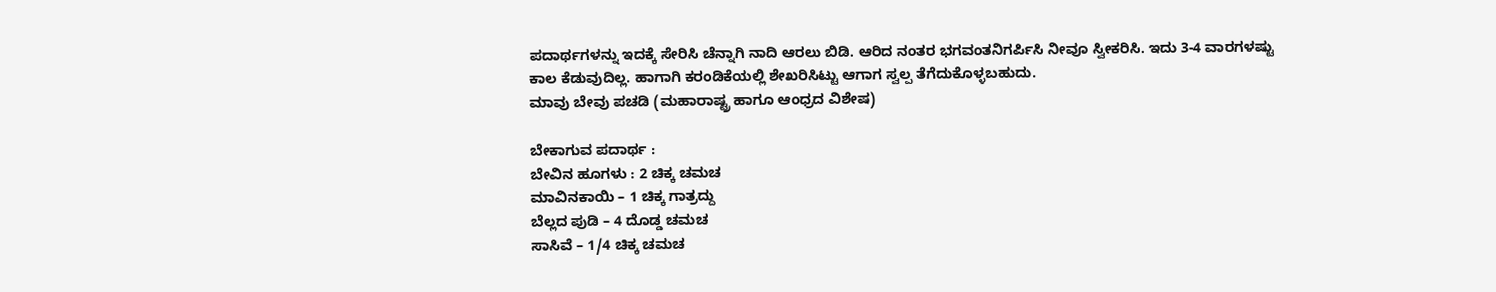ಪದಾರ್ಥಗಳನ್ನು ಇದಕ್ಕೆ ಸೇರಿಸಿ ಚೆನ್ನಾಗಿ ನಾದಿ ಆರಲು ಬಿಡಿ. ಆರಿದ ನಂತರ ಭಗವಂತನಿಗರ್ಪಿಸಿ ನೀವೂ ಸ್ವೀಕರಿಸಿ. ಇದು 3-4 ವಾರಗಳಷ್ಟು ಕಾಲ ಕೆಡುವುದಿಲ್ಲ. ಹಾಗಾಗಿ ಕರಂಡಿಕೆಯಲ್ಲಿ ಶೇಖರಿಸಿಟ್ಟು ಆಗಾಗ ಸ್ವಲ್ಪ ತೆಗೆದುಕೊಳ್ಳಬಹುದು.
ಮಾವು ಬೇವು ಪಚಡಿ (ಮಹಾರಾಷ್ಟ್ರ ಹಾಗೂ ಆಂಧ್ರದ ವಿಶೇಷ)

ಬೇಕಾಗುವ ಪದಾರ್ಥ :
ಬೇವಿನ ಹೂಗಳು : 2 ಚಿಕ್ಕ ಚಮಚ
ಮಾವಿನಕಾಯಿ – 1 ಚಿಕ್ಕ ಗಾತ್ರದ್ದು
ಬೆಲ್ಲದ ಪುಡಿ – 4 ದೊಡ್ಡ ಚಮಚ
ಸಾಸಿವೆ – 1/4 ಚಿಕ್ಕ ಚಮಚ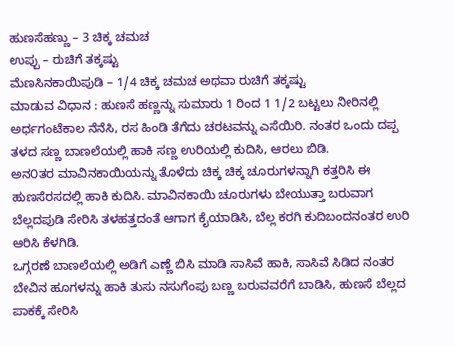ಹುಣಸೆಹಣ್ಣು – 3 ಚಿಕ್ಕ ಚಮಚ
ಉಪ್ಪು – ರುಚಿಗೆ ತಕ್ಕಷ್ಟು
ಮೆಣಸಿನಕಾಯಿಪುಡಿ – 1/4 ಚಿಕ್ಕ ಚಮಚ ಅಥವಾ ರುಚಿಗೆ ತಕ್ಕಷ್ಟು
ಮಾಡುವ ವಿಧಾನ : ಹುಣಸೆ ಹಣ್ಣನ್ನು ಸುಮಾರು 1 ರಿಂದ 1 1/2 ಬಟ್ಟಲು ನೀರಿನಲ್ಲಿ ಅರ್ಧಗಂಟೆಕಾಲ ನೆನೆಸಿ, ರಸ ಹಿಂಡಿ ತೆಗೆದು ಚರಟವನ್ನು ಎಸೆಯಿರಿ. ನಂತರ ಒಂದು ದಪ್ಪ ತಳದ ಸಣ್ಣ ಬಾಣಲೆಯಲ್ಲಿ ಹಾಕಿ ಸಣ್ಣ ಉರಿಯಲ್ಲಿ ಕುದಿಸಿ, ಆರಲು ಬಿಡಿ.
ಅನ೦ತರ ಮಾವಿನಕಾಯಿಯನ್ನು ತೊಳೆದು ಚಿಕ್ಕ ಚಿಕ್ಕ ಚೂರುಗಳನ್ನಾಗಿ ಕತ್ತರಿಸಿ ಈ ಹುಣಸೆರಸದಲ್ಲಿ ಹಾಕಿ ಕುದಿಸಿ. ಮಾವಿನಕಾಯಿ ಚೂರುಗಳು ಬೇಯುತ್ತಾ ಬರುವಾಗ ಬೆಲ್ಲದಪುಡಿ ಸೇರಿಸಿ ತಳಹತ್ತದಂತೆ ಆಗಾಗ ಕೈಯಾಡಿಸಿ, ಬೆಲ್ಲ ಕರಗಿ ಕುದಿಬಂದನಂತರ ಉರಿ ಆರಿಸಿ ಕೆಳಗಿಡಿ.
ಒಗ್ಗರಣೆ ಬಾಣಲೆಯಲ್ಲಿ ಅಡಿಗೆ ಎಣ್ಣೆ ಬಿಸಿ ಮಾಡಿ ಸಾಸಿವೆ ಹಾಕಿ, ಸಾಸಿವೆ ಸಿಡಿದ ನಂತರ ಬೇವಿನ ಹೂಗಳನ್ನು ಹಾಕಿ ತುಸು ನಸುಗೆಂಪು ಬಣ್ಣ ಬರುವವರೆಗೆ ಬಾಡಿಸಿ, ಹುಣಸೆ ಬೆಲ್ಲದ ಪಾಕಕ್ಕೆ ಸೇರಿಸಿ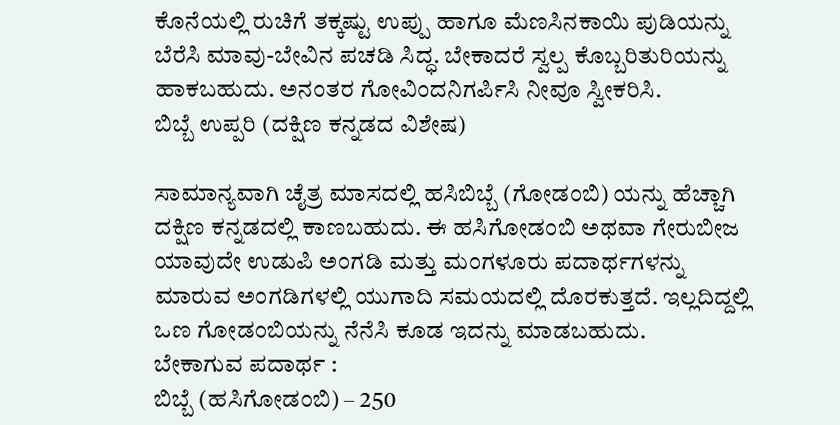ಕೊನೆಯಲ್ಲಿ ರುಚಿಗೆ ತಕ್ಕಷ್ಟು ಉಪ್ಪು ಹಾಗೂ ಮೆಣಸಿನಕಾಯಿ ಪುಡಿಯನ್ನು ಬೆರೆಸಿ ಮಾವು-ಬೇವಿನ ಪಚಡಿ ಸಿದ್ಧ. ಬೇಕಾದರೆ ಸ್ವಲ್ಪ ಕೊಬ್ಬರಿತುರಿಯನ್ನು ಹಾಕಬಹುದು. ಅನಂತರ ಗೋವಿಂದನಿಗರ್ಪಿಸಿ ನೀವೂ ಸ್ವೀಕರಿಸಿ.
ಬಿಬ್ಬೆ ಉಪ್ಪರಿ (ದಕ್ಷಿಣ ಕನ್ನಡದ ವಿಶೇಷ)

ಸಾಮಾನ್ಯವಾಗಿ ಚೈತ್ರ ಮಾಸದಲ್ಲಿ ಹಸಿಬಿಬ್ಬೆ (ಗೋಡಂಬಿ) ಯನ್ನು ಹೆಚ್ಚಾಗಿ ದಕ್ಷಿಣ ಕನ್ನಡದಲ್ಲಿ ಕಾಣಬಹುದು. ಈ ಹಸಿಗೋಡಂಬಿ ಅಥವಾ ಗೇರುಬೀಜ ಯಾವುದೇ ಉಡುಪಿ ಅಂಗಡಿ ಮತ್ತು ಮಂಗಳೂರು ಪದಾರ್ಥಗಳನ್ನು ಮಾರುವ ಅಂಗಡಿಗಳಲ್ಲಿ ಯುಗಾದಿ ಸಮಯದಲ್ಲಿ ದೊರಕುತ್ತದೆ. ಇಲ್ಲದಿದ್ದಲ್ಲಿ ಒಣ ಗೋಡಂಬಿಯನ್ನು ನೆನೆಸಿ ಕೂಡ ಇದನ್ನು ಮಾಡಬಹುದು.
ಬೇಕಾಗುವ ಪದಾರ್ಥ :
ಬಿಬ್ಬೆ (ಹಸಿಗೋಡಂಬಿ) – 250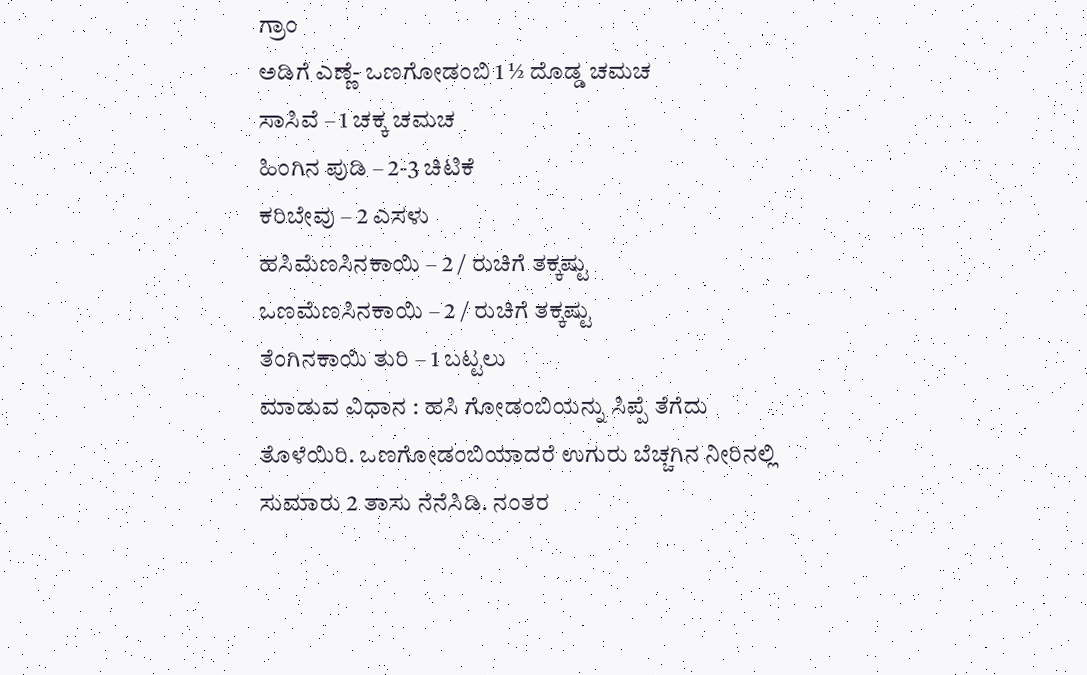ಗ್ರಾಂ
ಅಡಿಗೆ ಎಣ್ಣೆ- ಒಣಗೋಡಂಬಿ 1 ½ ದೊಡ್ಡ ಚಮಚ
ಸಾಸಿವೆ – 1 ಚಕ್ಕ ಚಮಚ
ಹಿಂಗಿನ ಪುಡಿ – 2-3 ಚಿಟಿಕೆ
ಕರಿಬೇವು – 2 ಎಸಳು
ಹಸಿಮೆಣಸಿನಕಾಯಿ – 2 / ರುಚಿಗೆ ತಕ್ಕಷ್ಟು
ಒಣಮೆಣಸಿನಕಾಯಿ – 2 / ರುಚಿಗೆ ತಕ್ಕಷ್ಟು
ತೆಂಗಿನಕಾಯಿ ತುರಿ – 1 ಬಟ್ಟಲು
ಮಾಡುವ ವಿಧಾನ : ಹಸಿ ಗೋಡಂಬಿಯನ್ನು ಸಿಪ್ಪೆ ತೆಗೆದು ತೊಳೆಯಿರಿ. ಒಣಗೋಡಂಬಿಯಾದರೆ ಉಗುರು ಬೆಚ್ಚಗಿನ ನೀರಿನಲ್ಲಿ ಸುಮಾರು 2 ತಾಸು ನೆನೆಸಿಡಿ. ನಂತರ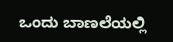ಒಂದು ಬಾಣಲೆಯಲ್ಲಿ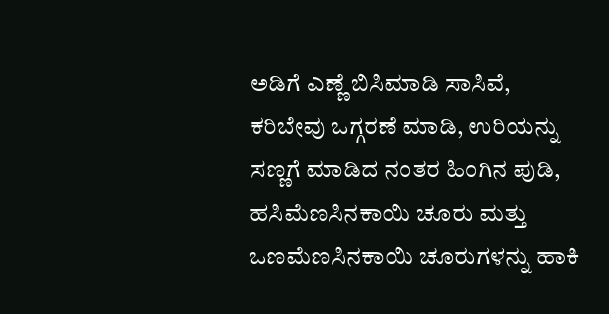ಅಡಿಗೆ ಎಣ್ಣೆ ಬಿಸಿಮಾಡಿ ಸಾಸಿವೆ, ಕರಿಬೇವು ಒಗ್ಗರಣೆ ಮಾಡಿ, ಉರಿಯನ್ನು ಸಣ್ಣಗೆ ಮಾಡಿದ ನಂತರ ಹಿಂಗಿನ ಪುಡಿ, ಹಸಿಮೆಣಸಿನಕಾಯಿ ಚೂರು ಮತ್ತು ಒಣಮೆಣಸಿನಕಾಯಿ ಚೂರುಗಳನ್ನು ಹಾಕಿ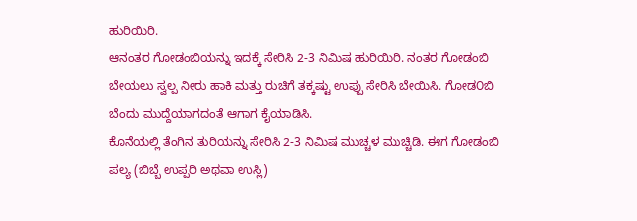ಹುರಿಯಿರಿ.
ಆನಂತರ ಗೋಡಂಬಿಯನ್ನು ಇದಕ್ಕೆ ಸೇರಿಸಿ 2-3 ನಿಮಿಷ ಹುರಿಯಿರಿ. ನಂತರ ಗೋಡಂಬಿ ಬೇಯಲು ಸ್ವಲ್ಪ ನೀರು ಹಾಕಿ ಮತ್ತು ರುಚಿಗೆ ತಕ್ಕಷ್ಟು ಉಪ್ಪು ಸೇರಿಸಿ ಬೇಯಿಸಿ. ಗೋಡ೦ಬಿ ಬೆಂದು ಮುದ್ದೆಯಾಗದಂತೆ ಆಗಾಗ ಕೈಯಾಡಿಸಿ.
ಕೊನೆಯಲ್ಲಿ ತೆಂಗಿನ ತುರಿಯನ್ನು ಸೇರಿಸಿ 2-3 ನಿಮಿಷ ಮುಚ್ಚಳ ಮುಚ್ಚಿಡಿ. ಈಗ ಗೋಡಂಬಿ ಪಲ್ಯ (ಬಿಬ್ಬೆ ಉಪ್ಪರಿ ಅಥವಾ ಉಸ್ಲಿ)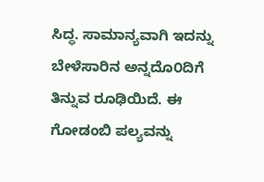ಸಿದ್ಧ. ಸಾಮಾನ್ಯವಾಗಿ ಇದನ್ನು ಬೇಳೆಸಾರಿನ ಅನ್ನದೊ೦ದಿಗೆ ತಿನ್ನುವ ರೂಢಿಯಿದೆ. ಈ ಗೋಡಂಬಿ ಪಲ್ಯವನ್ನು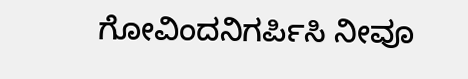ಗೋವಿಂದನಿಗರ್ಪಿಸಿ ನೀವೂ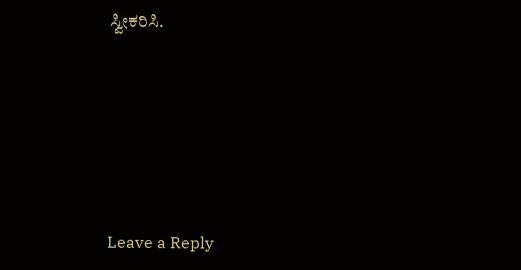ಸ್ವೀಕರಿಸಿ.






Leave a Reply